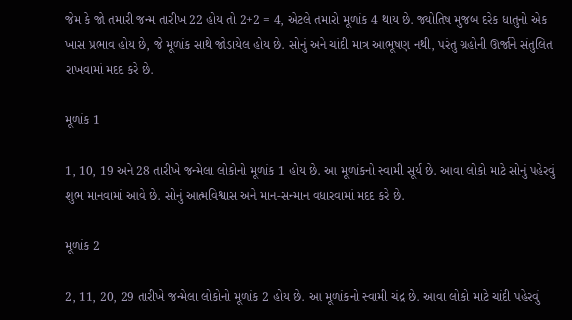જેમ કે જો તમારી જન્મ તારીખ 22 હોય તો 2+2 = 4, એટલે તમારો મૂળાંક 4 થાય છે. જ્યોતિષ મુજબ દરેક ધાતુનો એક ખાસ પ્રભાવ હોય છે, જે મૂળાંક સાથે જોડાયેલ હોય છે. સોનું અને ચાંદી માત્ર આભૂષણ નથી, પરંતુ ગ્રહોની ઊર્જાને સંતુલિત રાખવામાં મદદ કરે છે.

મૂળાંક 1

1, 10, 19 અને 28 તારીખે જન્મેલા લોકોનો મૂળાંક 1 હોય છે. આ મૂળાંકનો સ્વામી સૂર્ય છે. આવા લોકો માટે સોનું પહેરવું શુભ માનવામાં આવે છે. સોનું આત્મવિશ્વાસ અને માન-સન્માન વધારવામાં મદદ કરે છે.

મૂળાંક 2

2, 11, 20, 29 તારીખે જન્મેલા લોકોનો મૂળાંક 2 હોય છે. આ મૂળાંકનો સ્વામી ચંદ્ર છે. આવા લોકો માટે ચાંદી પહેરવું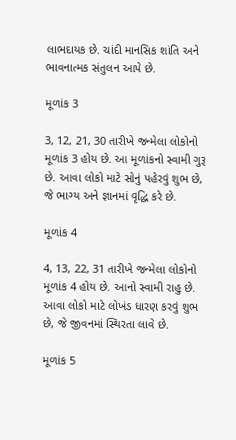લાભદાયક છે. ચાંદી માનસિક શાંતિ અને ભાવનાત્મક સંતુલન આપે છે.

મૂળાંક 3

3, 12, 21, 30 તારીખે જન્મેલા લોકોનો મૂળાંક 3 હોય છે. આ મૂળાંકનો સ્વામી ગુરૂ છે. આવા લોકો માટે સોનું પહેરવું શુભ છે, જે ભાગ્ય અને જ્ઞાનમાં વૃદ્ધિ કરે છે.

મૂળાંક 4

4, 13, 22, 31 તારીખે જન્મેલા લોકોનો મૂળાંક 4 હોય છે. આનો સ્વામી રાહુ છે. આવા લોકો માટે લોખંડ ધારણ કરવું શુભ છે, જે જીવનમાં સ્થિરતા લાવે છે.

મૂળાંક 5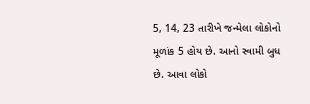5, 14, 23 તારીખે જન્મેલા લોકોનો મૂળાંક 5 હોય છે. આનો સ્વામી બુધ છે. આવા લોકો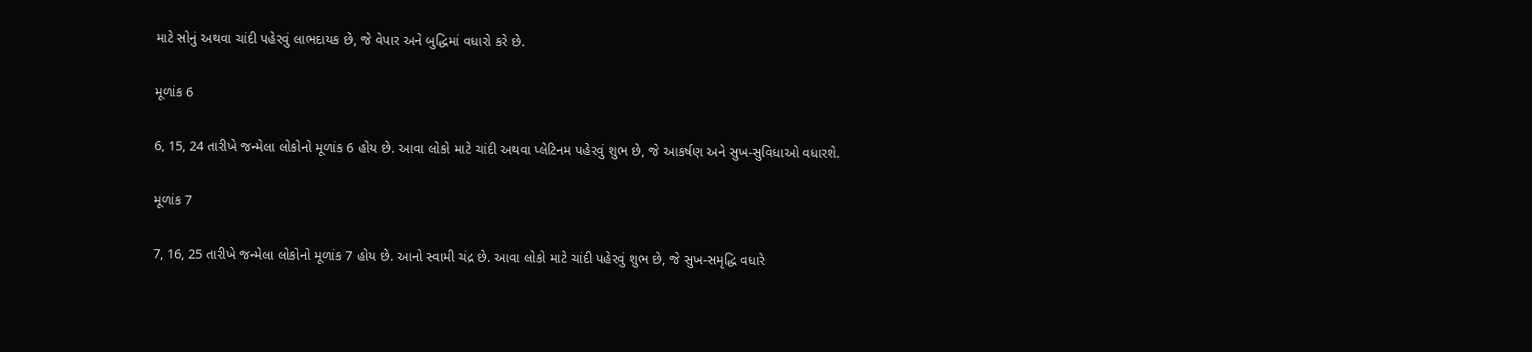માટે સોનું અથવા ચાંદી પહેરવું લાભદાયક છે, જે વેપાર અને બુદ્ધિમાં વધારો કરે છે.

મૂળાંક 6

6, 15, 24 તારીખે જન્મેલા લોકોનો મૂળાંક 6 હોય છે. આવા લોકો માટે ચાંદી અથવા પ્લેટિનમ પહેરવું શુભ છે, જે આકર્ષણ અને સુખ-સુવિધાઓ વધારશે.

મૂળાંક 7

7, 16, 25 તારીખે જન્મેલા લોકોનો મૂળાંક 7 હોય છે. આનો સ્વામી ચંદ્ર છે. આવા લોકો માટે ચાંદી પહેરવું શુભ છે, જે સુખ-સમૃદ્ધિ વધારે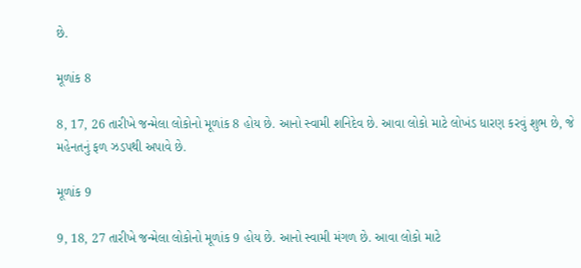છે.

મૂળાંક 8

8, 17, 26 તારીખે જન્મેલા લોકોનો મૂળાંક 8 હોય છે. આનો સ્વામી શનિદેવ છે. આવા લોકો માટે લોખંડ ધારણ કરવું શુભ છે, જે મહેનતનું ફળ ઝડપથી અપાવે છે.

મૂળાંક 9

9, 18, 27 તારીખે જન્મેલા લોકોનો મૂળાંક 9 હોય છે. આનો સ્વામી મંગળ છે. આવા લોકો માટે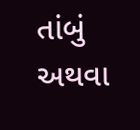તાંબું અથવા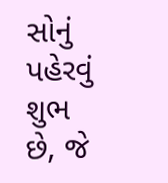સોનું પહેરવું શુભ છે, જે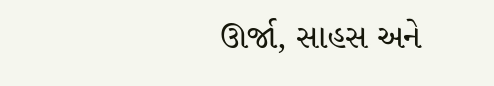ઊર્જા, સાહસ અને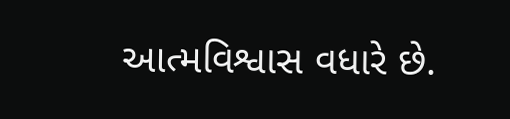આત્મવિશ્વાસ વધારે છે.